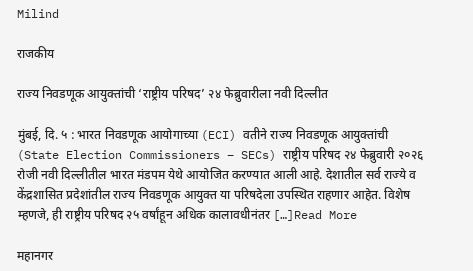Milind

राजकीय

राज्य निवडणूक आयुक्तांची ‘राष्ट्रीय परिषद’ २४ फेब्रुवारीला नवी दिल्लीत

मुंबई, दि. ५ : भारत निवडणूक आयोगाच्या (ECI) वतीने राज्य निवडणूक आयुक्तांची (State Election Commissioners – SECs) राष्ट्रीय परिषद २४ फेब्रुवारी २०२६ रोजी नवी दिल्लीतील भारत मंडपम येथे आयोजित करण्यात आली आहे. देशातील सर्व राज्ये व केंद्रशासित प्रदेशांतील राज्य निवडणूक आयुक्त या परिषदेला उपस्थित राहणार आहेत. विशेष म्हणजे, ही राष्ट्रीय परिषद २५ वर्षांहून अधिक कालावधीनंतर […]Read More

महानगर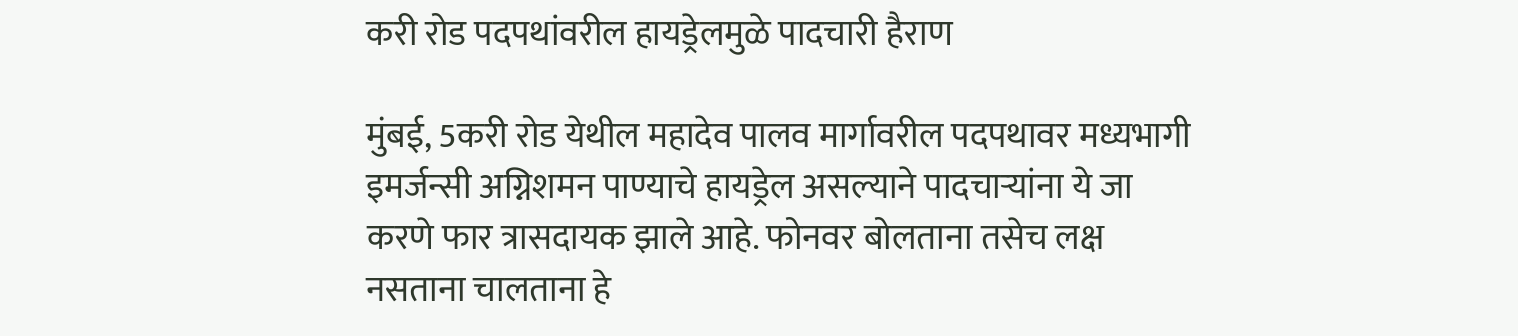करी रोड पदपथांवरील हायड्रेलमुळे पादचारी हैराण

मुंबई, 5करी रोड येथील महादेव पालव मार्गावरील पदपथावर मध्यभागी इमर्जन्सी अग्निशमन पाण्याचे हायड्रेल असल्याने पादचाऱ्यांना ये जा करणे फार त्रासदायक झाले आहे. फोनवर बोलताना तसेच लक्ष नसताना चालताना हे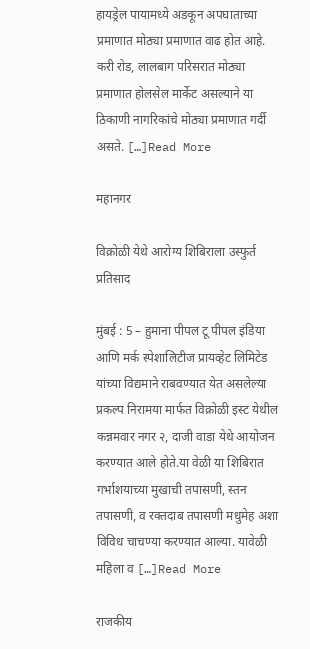हायड्रेल पायामध्ये अडकून अपघाताच्या प्रमाणात मोठ्या प्रमाणात वाढ होत आहे. करी रोड, लालबाग परिसरात मोठ्या प्रमाणात होलसेल मार्केट असल्याने या ठिकाणी नागरिकांचे मोठ्या प्रमाणात गर्दी असते. […]Read More

महानगर

विक्रोळी येथे आरोग्य शिबिराला उस्फुर्त प्रतिसाद

मुंबई : 5 – हुमाना पीपल टू पीपल इंडिया आणि मर्क स्पेशालिटीज प्रायव्हेट लिमिटेड यांच्या विद्यमाने राबवण्यात येत असलेल्या प्रकल्प निरामया मार्फत विक्रोळी इस्ट येथील कन्नमवार नगर २, दाजी वाडा येथे आयोजन करण्यात आले होते.या वेळी या शिबिरात गर्भाशयाच्या मुखाची तपासणी, स्तन तपासणी, व रक्तदाब तपासणी मधुमेह अशा विविध चाचण्या करण्यात आल्या. यावेळी महिला व […]Read More

राजकीय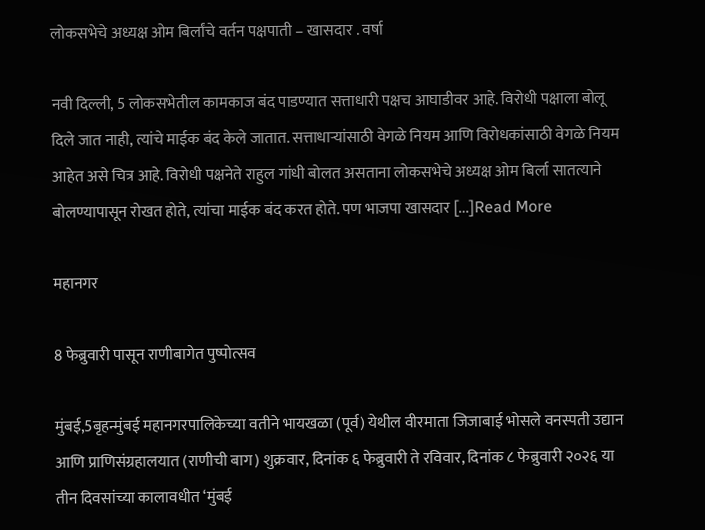लोकसभेचे अध्यक्ष ओम बिर्लांचे वर्तन पक्षपाती – खासदार . वर्षा

नवी दिल्ली, 5 लोकसभेतील कामकाज बंद पाडण्यात सत्ताधारी पक्षच आघाडीवर आहे. विरोधी पक्षाला बोलू दिले जात नाही, त्यांचे माईक बंद केले जातात. सत्ताधाऱ्यांसाठी वेगळे नियम आणि विरोधकांसाठी वेगळे नियम आहेत असे चित्र आहे. विरोधी पक्षनेते राहुल गांधी बोलत असताना लोकसभेचे अध्यक्ष ओम बिर्ला सातत्याने बोलण्यापासून रोखत होते, त्यांचा माईक बंद करत होते. पण भाजपा खासदार […]Read More

महानगर

8 फेब्रुवारी पासून राणीबागेत पुष्पोत्सव

मुंबई,5बृहन्मुंबई महानगरपालिकेच्या वतीने भायखळा (पूर्व) येथील वीरमाता जिजाबाई भोसले वनस्पती उद्यान आणि प्राणिसंग्रहालयात (राणीची बाग) शुक्रवार, दिनांक ६ फेब्रुवारी ते रविवार, दिनांक ८ फेब्रुवारी २०२६ या तीन दिवसांच्या कालावधीत ‘मुंबई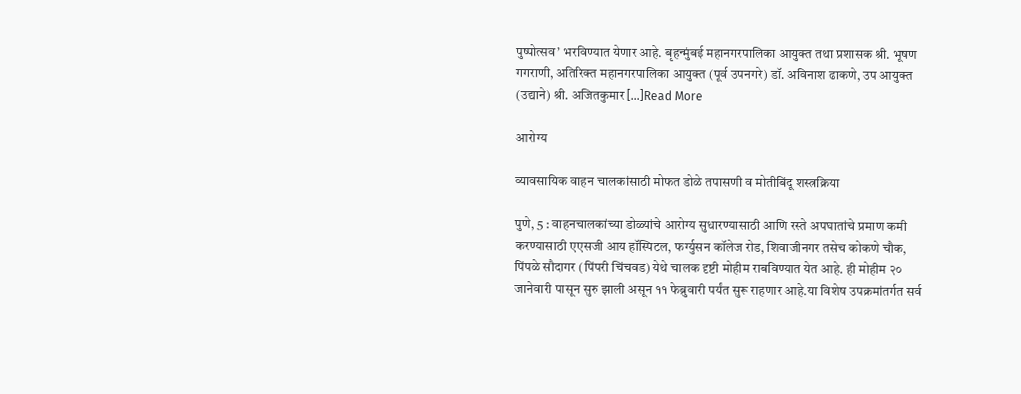पुष्पोत्सव’ भरविण्यात येणार आहे. बृहन्मुंबई महानगरपालिका आयुक्त तथा प्रशासक श्री. भूषण गगराणी, अतिरिक्त महानगरपालिका आयुक्त (पूर्व उपनगरे) डॉ. अविनाश ढाकणे, उप आयुक्त (उद्याने) श्री. अजितकुमार […]Read More

आरोग्य

व्यावसायिक वाहन चालकांसाठी मोफत डोळे तपासणी व मोतीबिंदू शस्त्रक्रिया

पुणे, 5 : वाहनचालकांच्या डोळ्यांचे आरोग्य सुधारण्यासाठी आणि रस्ते अपघातांचे प्रमाण कमी करण्यासाठी एएसजी आय हॉस्पिटल, फर्ग्युसन कॉलेज रोड, शिवाजीनगर तसेच कोकणे चौक, पिंपळे सौदागर (पिंपरी चिंचवड) येथे चालक दृष्टी मोहीम राबविण्यात येत आहे. ही मोहीम २० जानेवारी पासून सुरु झाली असून ११ फेब्रुवारी पर्यंत सुरू राहणार आहे.या विशेष उपक्रमांतर्गत सर्व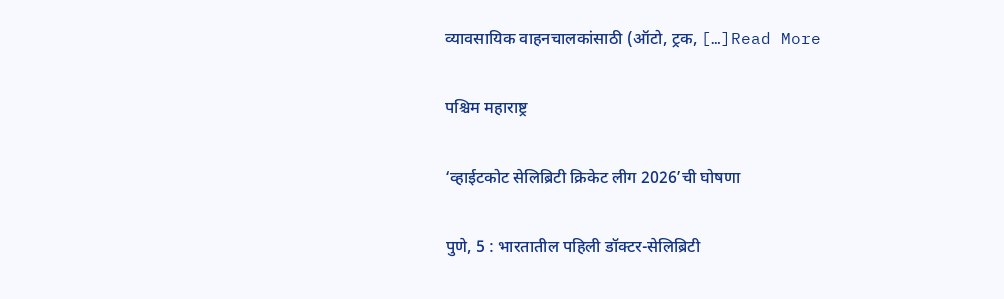व्यावसायिक वाहनचालकांसाठी (ऑटो, ट्रक, […]Read More

पश्चिम महाराष्ट्र

‘व्हाईटकोट सेलिब्रिटी क्रिकेट लीग 2026’ची घोषणा

पुणे, 5 : भारतातील पहिली डॉक्टर-सेलिब्रिटी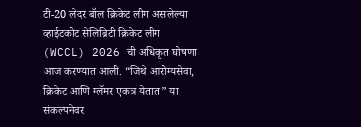टी-20 लेदर बॉल क्रिकेट लीग असलेल्या व्हाईटकोट सेलिब्रिटी क्रिकेट लीग (WCCL) 2026 ची अधिकृत घोषणा आज करण्यात आली. “जिथे आरोग्यसेवा, क्रिकेट आणि ग्लॅमर एकत्र येतात” या संकल्पनेवर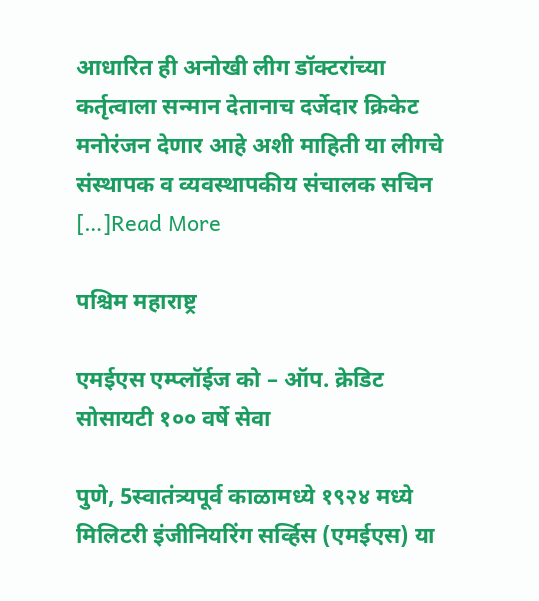आधारित ही अनोखी लीग डॉक्टरांच्या कर्तृत्वाला सन्मान देतानाच दर्जेदार क्रिकेट मनोरंजन देणार आहे अशी माहिती या लीगचे संस्थापक व व्यवस्थापकीय संचालक सचिन […]Read More

पश्चिम महाराष्ट्र

एमईएस एम्प्लॉईज को – ऑप. क्रेडिट सोसायटी १०० वर्षे सेवा

पुणे, 5स्वातंत्र्यपूर्व काळामध्ये १९२४ मध्ये मिलिटरी इंजीनियरिंग सर्व्हिस (एमईएस) या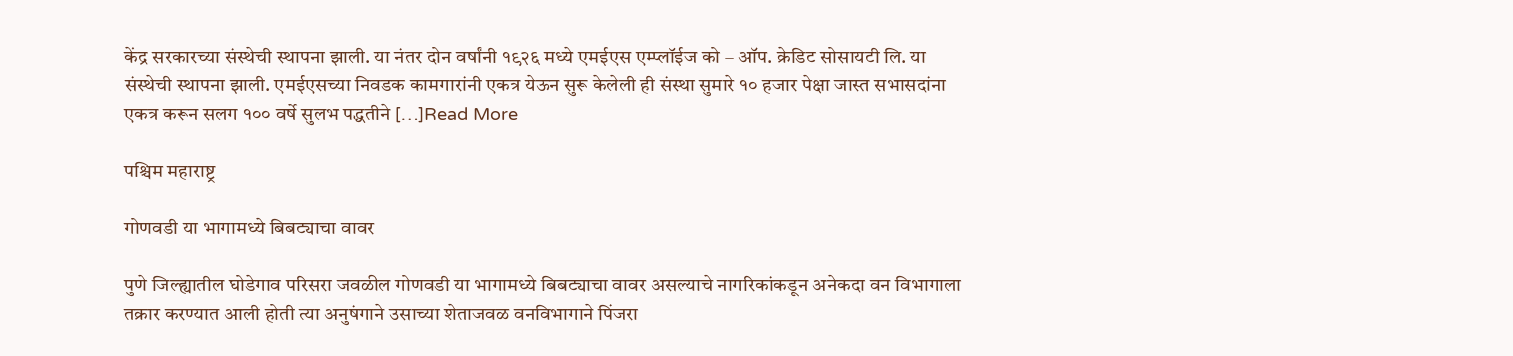केंद्र सरकारच्या संस्थेची स्थापना झाली. या नंतर दोन वर्षांनी १९२६ मध्ये एमईएस एम्प्लॉईज को – ऑप. क्रेडिट सोसायटी लि. या संस्थेची स्थापना झाली. एमईएसच्या निवडक कामगारांनी एकत्र येऊन सुरू केलेली ही संस्था सुमारे १० हजार पेक्षा जास्त सभासदांना एकत्र करून सलग १०० वर्षे सुलभ पद्धतीने […]Read More

पश्चिम महाराष्ट्र

गोणवडी या भागामध्ये बिबट्याचा वावर

पुणे जिल्ह्यातील घोडेगाव परिसरा जवळील गोणवडी या भागामध्ये बिबट्याचा वावर असल्याचे नागरिकांकडून अनेकदा वन विभागाला तक्रार करण्यात आली होती त्या अनुषंगाने उसाच्या शेताजवळ वनविभागाने पिंजरा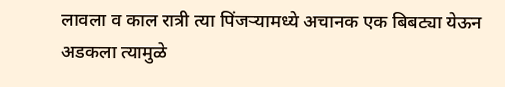लावला व काल रात्री त्या पिंजऱ्यामध्ये अचानक एक बिबट्या येऊन अडकला त्यामुळे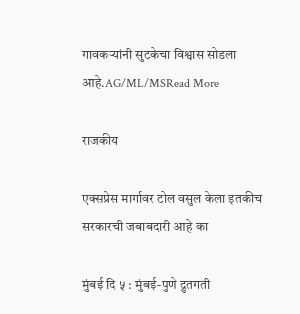गावकऱ्यांनी सुटकेचा विश्वास सोडला आहे.AG/ML/MSRead More

राजकीय

एक्सप्रेस मार्गावर टोल वसुल केला इतकीच सरकारची जबाबदारी आहे का

मुंबई दि ५ : मुंबई-पुणे द्रुतगती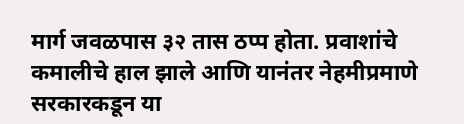मार्ग जवळपास ३२ तास ठप्प होता. प्रवाशांचे कमालीचे हाल झाले आणि यानंतर नेहमीप्रमाणे सरकारकडून या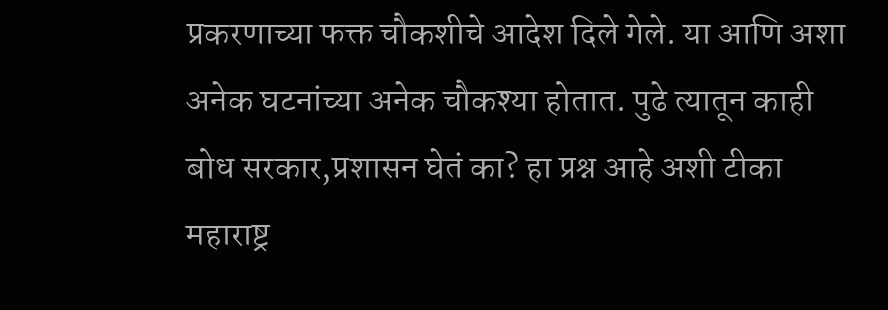प्रकरणाच्या फक्त चौकशीचे आदेश दिले गेले. या आणि अशा अनेक घटनांच्या अनेक चौकश्या होतात. पुढे त्यातून काही बोध सरकार,प्रशासन घेतं का? हा प्रश्न आहे अशी टीका महाराष्ट्र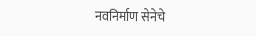नवनिर्माण सेनेचे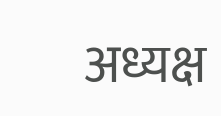अध्यक्ष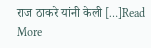राज ठाकरे यांनी केली […]Read More